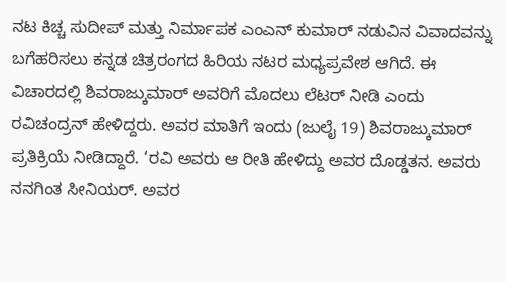ನಟ ಕಿಚ್ಚ ಸುದೀಪ್ ಮತ್ತು ನಿರ್ಮಾಪಕ ಎಂಎನ್ ಕುಮಾರ್ ನಡುವಿನ ವಿವಾದವನ್ನು ಬಗೆಹರಿಸಲು ಕನ್ನಡ ಚಿತ್ರರಂಗದ ಹಿರಿಯ ನಟರ ಮಧ್ಯಪ್ರವೇಶ ಆಗಿದೆ. ಈ ವಿಚಾರದಲ್ಲಿ ಶಿವರಾಜ್ಕುಮಾರ್ ಅವರಿಗೆ ಮೊದಲು ಲೆಟರ್ ನೀಡಿ ಎಂದು ರವಿಚಂದ್ರನ್ ಹೇಳಿದ್ದರು. ಅವರ ಮಾತಿಗೆ ಇಂದು (ಜುಲೈ 19) ಶಿವರಾಜ್ಕುಮಾರ್ ಪ್ರತಿಕ್ರಿಯೆ ನೀಡಿದ್ದಾರೆ. ‘ರವಿ ಅವರು ಆ ರೀತಿ ಹೇಳಿದ್ದು ಅವರ ದೊಡ್ಡತನ. ಅವರು ನನಗಿಂತ ಸೀನಿಯರ್. ಅವರ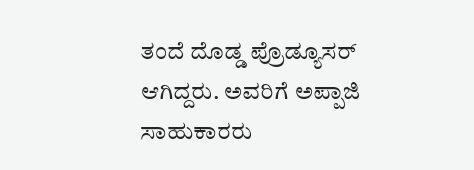ತಂದೆ ದೊಡ್ಡ ಪ್ರೊಡ್ಯೂಸರ್ ಆಗಿದ್ದರು. ಅವರಿಗೆ ಅಪ್ಪಾಜಿ ಸಾಹುಕಾರರು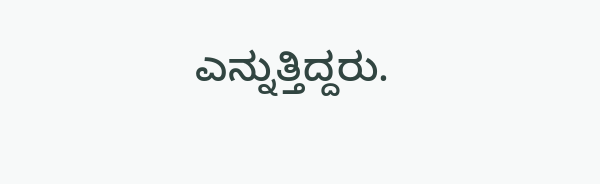ಎನ್ನುತ್ತಿದ್ದರು.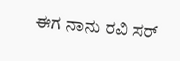ಈಗ ನಾನು ರವಿ ಸರ್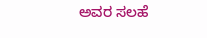ಅವರ ಸಲಹೆ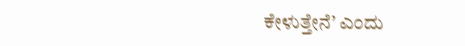ಕೇಳುತ್ತೇನೆ’ ಎಂದು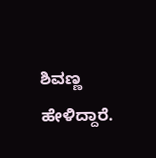ಶಿವಣ್ಣ ಹೇಳಿದ್ದಾರೆ.